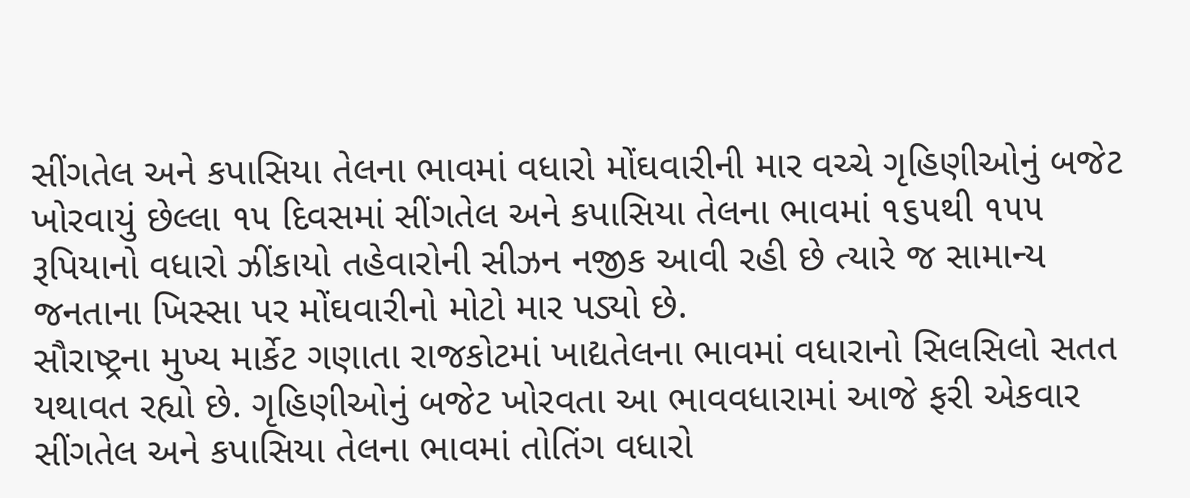સીંગતેલ અને કપાસિયા તેલના ભાવમાં વધારો મોંઘવારીની માર વચ્ચે ગૃહિણીઓનું બજેટ ખોરવાયું છેલ્લા ૧૫ દિવસમાં સીંગતેલ અને કપાસિયા તેલના ભાવમાં ૧૬૫થી ૧૫૫ રૂપિયાનો વધારો ઝીંકાયો તહેવારોની સીઝન નજીક આવી રહી છે ત્યારે જ સામાન્ય જનતાના ખિસ્સા પર મોંઘવારીનો મોટો માર પડ્યો છે.
સૌરાષ્ટ્રના મુખ્ય માર્કેટ ગણાતા રાજકોટમાં ખાદ્યતેલના ભાવમાં વધારાનો સિલસિલો સતત યથાવત રહ્યો છે. ગૃહિણીઓનું બજેટ ખોરવતા આ ભાવવધારામાં આજે ફરી એકવાર સીંગતેલ અને કપાસિયા તેલના ભાવમાં તોતિંગ વધારો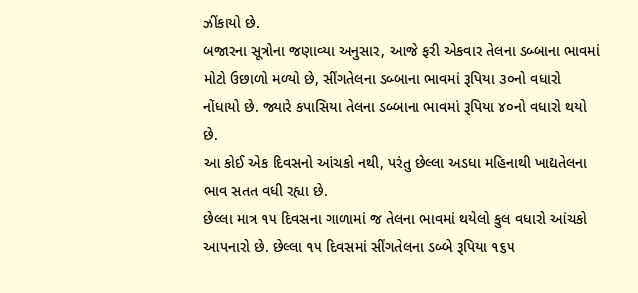ઝીંકાયો છે.
બજારના સૂત્રોના જણાવ્યા અનુસાર, આજે ફરી એકવાર તેલના ડબ્બાના ભાવમાં મોટો ઉછાળો મળ્યો છે, સીંગતેલના ડબ્બાના ભાવમાં રૂપિયા ૩૦નો વધારો નોંધાયો છે. જ્યારે કપાસિયા તેલના ડબ્બાના ભાવમાં રૂપિયા ૪૦નો વધારો થયો છે.
આ કોઈ એક દિવસનો આંચકો નથી, પરંતુ છેલ્લા અડધા મહિનાથી ખાદ્યતેલના ભાવ સતત વધી રહ્યા છે.
છેલ્લા માત્ર ૧૫ દિવસના ગાળામાં જ તેલના ભાવમાં થયેલો કુલ વધારો આંચકો આપનારો છે. છેલ્લા ૧૫ દિવસમાં સીંગતેલના ડબ્બે રૂપિયા ૧૬૫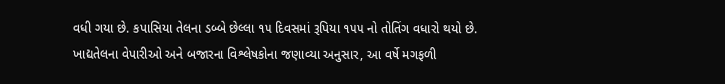વધી ગયા છે. કપાસિયા તેલના ડબ્બે છેલ્લા ૧૫ દિવસમાં રૂપિયા ૧૫૫ નો તોતિંગ વધારો થયો છે.
ખાદ્યતેલના વેપારીઓ અને બજારના વિશ્લેષકોના જણાવ્યા અનુસાર, આ વર્ષે મગફળી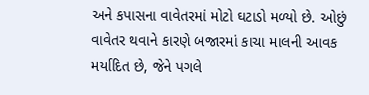અને કપાસના વાવેતરમાં મોટો ઘટાડો મળ્યો છે. ઓછું વાવેતર થવાને કારણે બજારમાં કાચા માલની આવક મર્યાદિત છે, જેને પગલે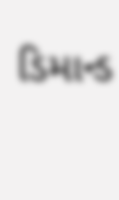ડિમાન્ડ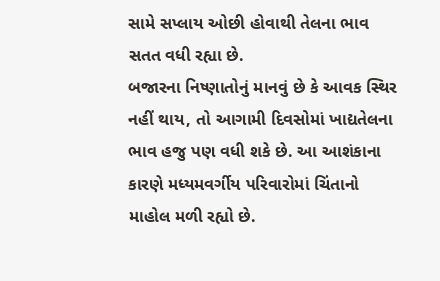સામે સપ્લાય ઓછી હોવાથી તેલના ભાવ સતત વધી રહ્યા છે.
બજારના નિષ્ણાતોનું માનવું છે કે આવક સ્થિર નહીં થાય, તો આગામી દિવસોમાં ખાદ્યતેલના ભાવ હજુ પણ વધી શકે છે. આ આશંકાના કારણે મધ્યમવર્ગીય પરિવારોમાં ચિંતાનો માહોલ મળી રહ્યો છે.